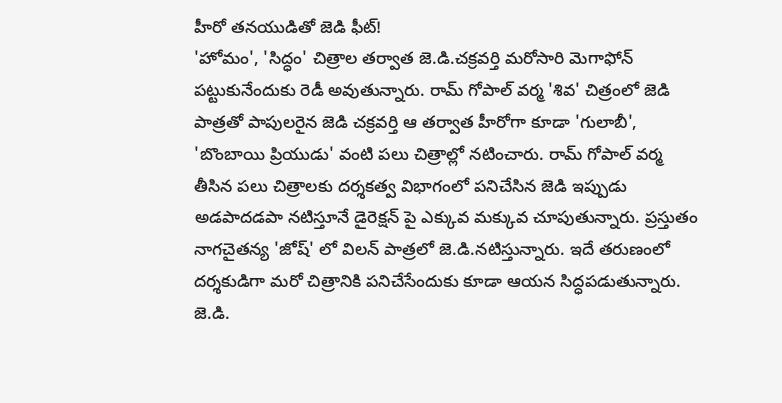హీరో తనయుడితో జెడి ఫీట్!
'హోమం', 'సిద్ధం' చిత్రాల తర్వాత జె.డి.చక్రవర్తి మరోసారి మెగాఫోన్ పట్టుకునేందుకు రెడీ అవుతున్నారు. రామ్ గోపాల్ వర్మ 'శివ' చిత్రంలో జెడి పాత్రతో పాపులరైన జెడి చక్రవర్తి ఆ తర్వాత హీరోగా కూడా 'గులాబీ', 'బొంబాయి ప్రియుడు' వంటి పలు చిత్రాల్లో నటించారు. రామ్ గోపాల్ వర్మ తీసిన పలు చిత్రాలకు దర్శకత్వ విభాగంలో పనిచేసిన జెడి ఇప్పుడు అడపాదడపా నటిస్తూనే డైరెక్షన్ పై ఎక్కువ మక్కువ చూపుతున్నారు. ప్రస్తుతం నాగచైతన్య 'జోష్' లో విలన్ పాత్రలో జె.డి.నటిస్తున్నారు. ఇదే తరుణంలో దర్శకుడిగా మరో చిత్రానికి పనిచేసేందుకు కూడా ఆయన సిద్ధపడుతున్నారు. జె.డి.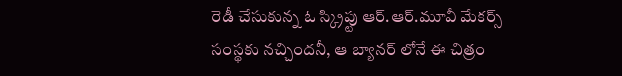రెడీ చేసుకున్న ఓ స్క్రిప్టు ఆర్.ఆర్.మూవీ మేకర్స్ సంస్థకు నచ్చిందనీ, ఆ బ్యానర్ లోనే ఈ చిత్రం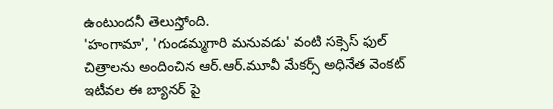ఉంటుందనీ తెలుస్తోంది.
'హంగామా', 'గుండమ్మగారి మనువడు' వంటి సక్సెస్ ఫుల్ చిత్రాలను అందించిన ఆర్.ఆర్.మూవీ మేకర్స్ అధినేత వెంకట్ ఇటీవల ఈ బ్యానర్ పై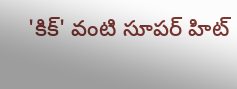'కిక్' వంటి సూపర్ హిట్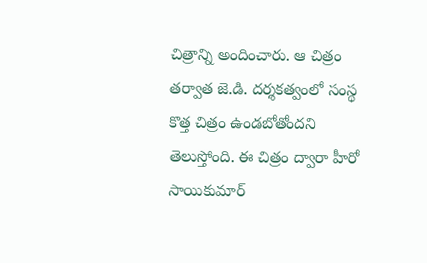చిత్రాన్ని అందించారు. ఆ చిత్రం తర్వాత జె.డి. దర్శకత్వంలో సంస్థ కొత్త చిత్రం ఉండబోతోందని తెలుస్తోంది. ఈ చిత్రం ద్వారా హీరో సాయికుమార్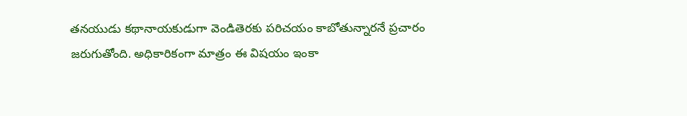తనయుడు కథానాయకుడుగా వెండితెరకు పరిచయం కాబోతున్నారనే ప్రచారం జరుగుతోంది. అధికారికంగా మాత్రం ఈ విషయం ఇంకా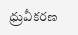ధ్రువీకరణ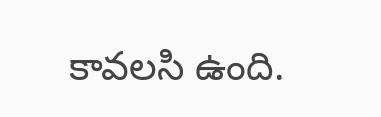కావలసి ఉంది.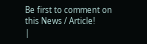Be first to comment on this News / Article!
|